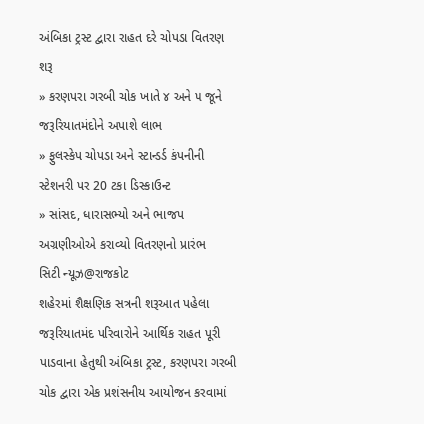અંબિકા ટ્રસ્ટ દ્વારા રાહત દરે ચોપડા વિતરણ શરૂ
» કરણપરા ગરબી ચોક ખાતે ૪ અને ૫ જૂને જરૂરિયાતમંદોને અપાશે લાભ
» ફુલસ્કેપ ચોપડા અને સ્ટાન્ડર્ડ કંપનીની સ્ટેશનરી પર 20 ટકા ડિસ્કાઉન્ટ
» સાંસદ, ધારાસભ્યો અને ભાજપ અગ્રણીઓએ કરાવ્યો વિતરણનો પ્રારંભ
સિટી ન્યૂઝ@રાજકોટ
શહેરમાં શૈક્ષણિક સત્રની શરૂઆત પહેલા જરૂરિયાતમંદ પરિવારોને આર્થિક રાહત પૂરી પાડવાના હેતુથી અંબિકા ટ્રસ્ટ, કરણપરા ગરબી ચોક દ્વારા એક પ્રશંસનીય આયોજન કરવામાં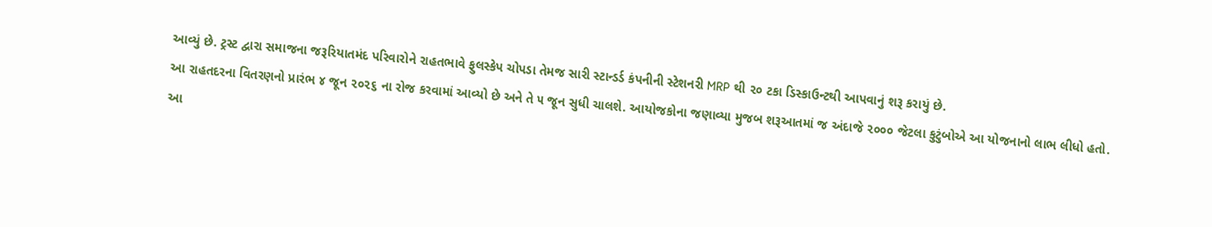આવ્યું છે. ટ્રસ્ટ દ્વારા સમાજના જરૂરિયાતમંદ પરિવારોને રાહતભાવે ફુલસ્કેપ ચોપડા તેમજ સારી સ્ટાન્ડર્ડ કંપનીની સ્ટેશનરી MRP થી ૨૦ ટકા ડિસ્કાઉન્ટથી આપવાનું શરૂ કરાયું છે.
આ રાહતદરના વિતરણનો પ્રારંભ ૪ જૂન ૨૦૨૬ ના રોજ કરવામાં આવ્યો છે અને તે ૫ જૂન સુધી ચાલશે. આયોજકોના જણાવ્યા મુજબ શરૂઆતમાં જ અંદાજે ૨૦૦૦ જેટલા કુટુંબોએ આ યોજનાનો લાભ લીધો હતો.
આ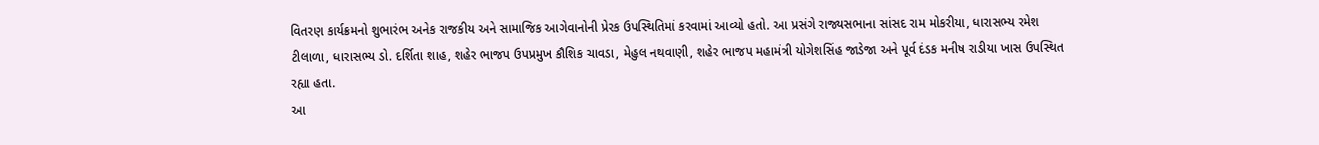વિતરણ કાર્યક્રમનો શુભારંભ અનેક રાજકીય અને સામાજિક આગેવાનોની પ્રેરક ઉપસ્થિતિમાં કરવામાં આવ્યો હતો. આ પ્રસંગે રાજ્યસભાના સાંસદ રામ મોકરીયા, ધારાસભ્ય રમેશ ટીલાળા, ધારાસભ્ય ડો. દર્શિતા શાહ, શહેર ભાજપ ઉપપ્રમુખ કૌશિક ચાવડા, મેહુલ નથવાણી, શહેર ભાજપ મહામંત્રી યોગેશસિંહ જાડેજા અને પૂર્વ દંડક મનીષ રાડીયા ખાસ ઉપસ્થિત રહ્યા હતા.
આ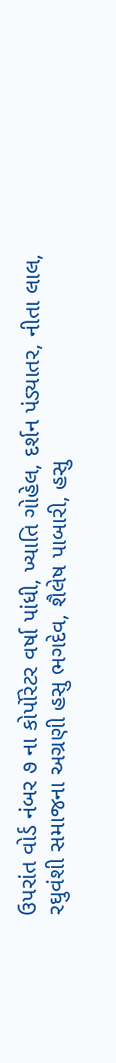ઉપરાંત વોર્ડ નંબર ૭ ના કોર્પોરેટર વર્ષા પાંધી, ખ્યાતિ ગોહેલ, દર્શન પંડ્યાતર, નીતા લાલ, રઘુવંશી સમાજના અગ્રણી હસુ ભગદેવ, શૈલેષ પાબારી, હસુ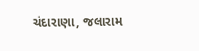ચંદારાણા, જલારામ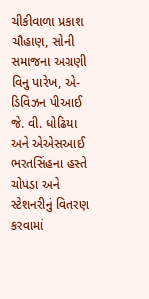ચીકીવાળા પ્રકાશ ચૌહાણ, સોની સમાજના અગ્રણી વિનુ પારેખ, એ-ડિવિઝન પીઆઈ જે. વી. ધોઢિયા અને એએસઆઈ ભરતસિંહના હસ્તે ચોપડા અને સ્ટેશનરીનું વિતરણ કરવામાં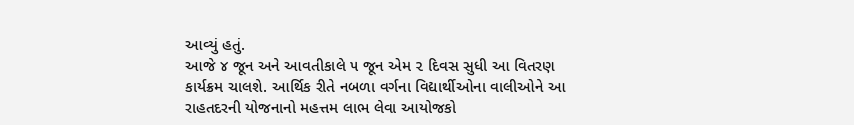આવ્યું હતું.
આજે ૪ જૂન અને આવતીકાલે ૫ જૂન એમ ૨ દિવસ સુધી આ વિતરણ કાર્યક્રમ ચાલશે. આર્થિક રીતે નબળા વર્ગના વિદ્યાર્થીઓના વાલીઓને આ રાહતદરની યોજનાનો મહત્તમ લાભ લેવા આયોજકો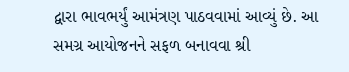દ્વારા ભાવભર્યું આમંત્રણ પાઠવવામાં આવ્યું છે. આ સમગ્ર આયોજનને સફળ બનાવવા શ્રી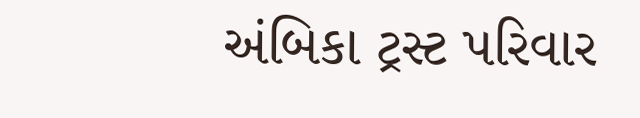અંબિકા ટ્રસ્ટ પરિવાર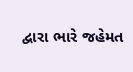દ્વારા ભારે જહેમત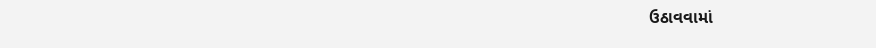ઉઠાવવામાં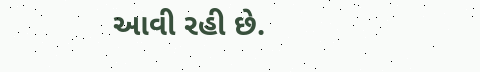આવી રહી છે.